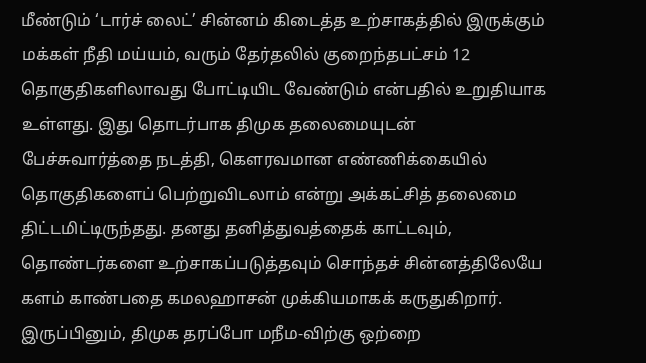மீண்டும் ‘டார்ச் லைட்’ சின்னம் கிடைத்த உற்சாகத்தில் இருக்கும் மக்கள் நீதி மய்யம், வரும் தேர்தலில் குறைந்தபட்சம் 12 தொகுதிகளிலாவது போட்டியிட வேண்டும் என்பதில் உறுதியாக உள்ளது. இது தொடர்பாக திமுக தலைமையுடன் பேச்சுவார்த்தை நடத்தி, கௌரவமான எண்ணிக்கையில் தொகுதிகளைப் பெற்றுவிடலாம் என்று அக்கட்சித் தலைமை திட்டமிட்டிருந்தது. தனது தனித்துவத்தைக் காட்டவும், தொண்டர்களை உற்சாகப்படுத்தவும் சொந்தச் சின்னத்திலேயே களம் காண்பதை கமலஹாசன் முக்கியமாகக் கருதுகிறார்.
இருப்பினும், திமுக தரப்போ மநீம-விற்கு ஒற்றை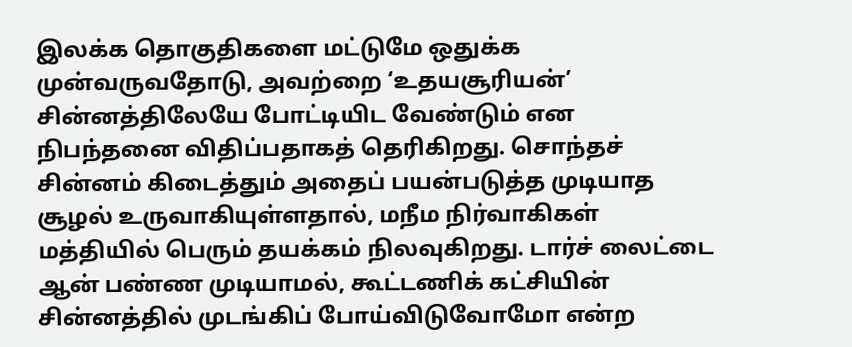இலக்க தொகுதிகளை மட்டுமே ஒதுக்க முன்வருவதோடு, அவற்றை ‘உதயசூரியன்’ சின்னத்திலேயே போட்டியிட வேண்டும் என நிபந்தனை விதிப்பதாகத் தெரிகிறது. சொந்தச் சின்னம் கிடைத்தும் அதைப் பயன்படுத்த முடியாத சூழல் உருவாகியுள்ளதால், மநீம நிர்வாகிகள் மத்தியில் பெரும் தயக்கம் நிலவுகிறது. டார்ச் லைட்டை ஆன் பண்ண முடியாமல், கூட்டணிக் கட்சியின் சின்னத்தில் முடங்கிப் போய்விடுவோமோ என்ற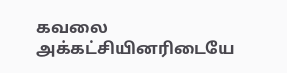கவலை அக்கட்சியினரிடையே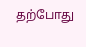தற்போது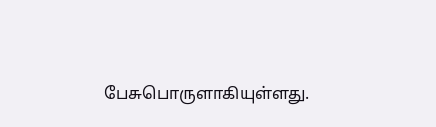பேசுபொருளாகியுள்ளது.